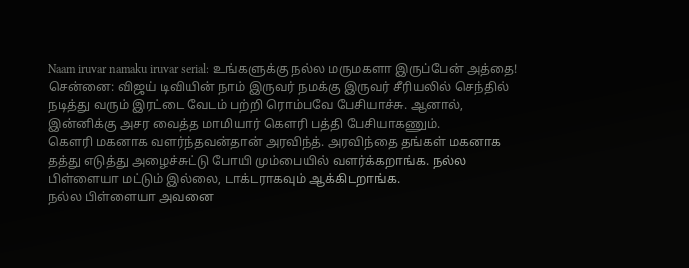Naam iruvar namaku iruvar serial: உங்களுக்கு நல்ல மருமகளா இருப்பேன் அத்தை!
சென்னை: விஜய் டிவியின் நாம் இருவர் நமக்கு இருவர் சீரியலில் செந்தில் நடித்து வரும் இரட்டை வேடம் பற்றி ரொம்பவே பேசியாச்சு. ஆனால், இன்னிக்கு அசர வைத்த மாமியார் கௌரி பத்தி பேசியாகணும்.
கௌரி மகனாக வளர்ந்தவன்தான் அரவிந்த். அரவிந்தை தங்கள் மகனாக தத்து எடுத்து அழைச்சுட்டு போயி மும்பையில் வளர்க்கறாங்க. நல்ல பிள்ளையா மட்டும் இல்லை, டாக்டராகவும் ஆக்கிடறாங்க.
நல்ல பிள்ளையா அவனை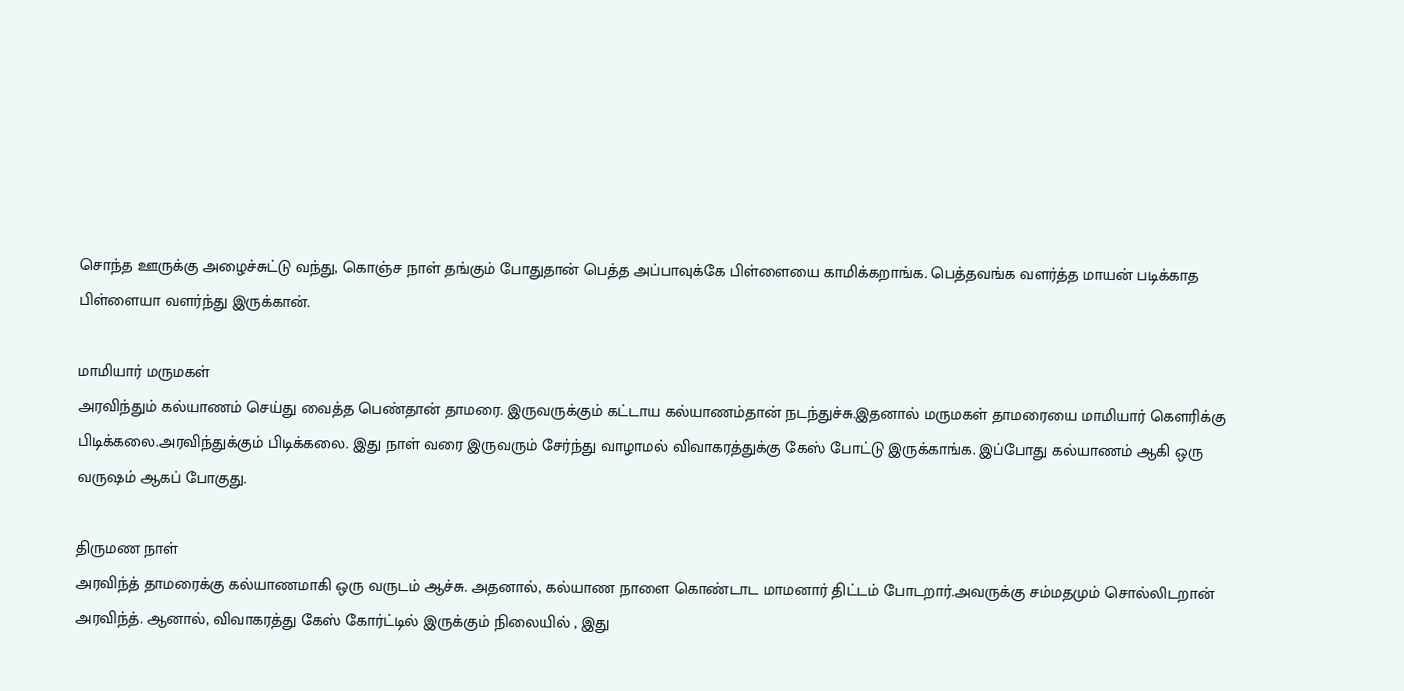சொந்த ஊருக்கு அழைச்சுட்டு வந்து, கொஞ்ச நாள் தங்கும் போதுதான் பெத்த அப்பாவுக்கே பிள்ளையை காமிக்கறாங்க. பெத்தவங்க வளர்த்த மாயன் படிக்காத பிள்ளையா வளர்ந்து இருக்கான்.

மாமியார் மருமகள்
அரவிந்தும் கல்யாணம் செய்து வைத்த பெண்தான் தாமரை. இருவருக்கும் கட்டாய கல்யாணம்தான் நடந்துச்சு.இதனால் மருமகள் தாமரையை மாமியார் கௌரிக்கு பிடிக்கலை.அரவிந்துக்கும் பிடிக்கலை. இது நாள் வரை இருவரும் சேர்ந்து வாழாமல் விவாகரத்துக்கு கேஸ் போட்டு இருக்காங்க. இப்போது கல்யாணம் ஆகி ஒரு வருஷம் ஆகப் போகுது.

திருமண நாள்
அரவிந்த் தாமரைக்கு கல்யாணமாகி ஒரு வருடம் ஆச்சு. அதனால், கல்யாண நாளை கொண்டாட மாமனார் திட்டம் போடறார்.அவருக்கு சம்மதமும் சொல்லிடறான் அரவிந்த். ஆனால், விவாகரத்து கேஸ் கோர்ட்டில் இருக்கும் நிலையில் , இது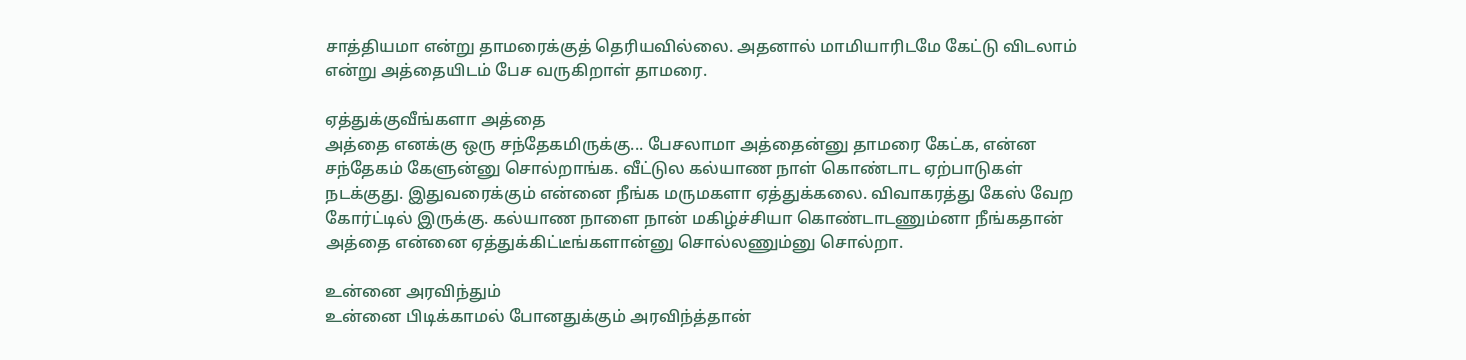சாத்தியமா என்று தாமரைக்குத் தெரியவில்லை. அதனால் மாமியாரிடமே கேட்டு விடலாம் என்று அத்தையிடம் பேச வருகிறாள் தாமரை.

ஏத்துக்குவீங்களா அத்தை
அத்தை எனக்கு ஒரு சந்தேகமிருக்கு... பேசலாமா அத்தைன்னு தாமரை கேட்க, என்ன சந்தேகம் கேளுன்னு சொல்றாங்க. வீட்டுல கல்யாண நாள் கொண்டாட ஏற்பாடுகள் நடக்குது. இதுவரைக்கும் என்னை நீங்க மருமகளா ஏத்துக்கலை. விவாகரத்து கேஸ் வேற கோர்ட்டில் இருக்கு. கல்யாண நாளை நான் மகிழ்ச்சியா கொண்டாடணும்னா நீங்கதான் அத்தை என்னை ஏத்துக்கிட்டீங்களான்னு சொல்லணும்னு சொல்றா.

உன்னை அரவிந்தும்
உன்னை பிடிக்காமல் போனதுக்கும் அரவிந்த்தான்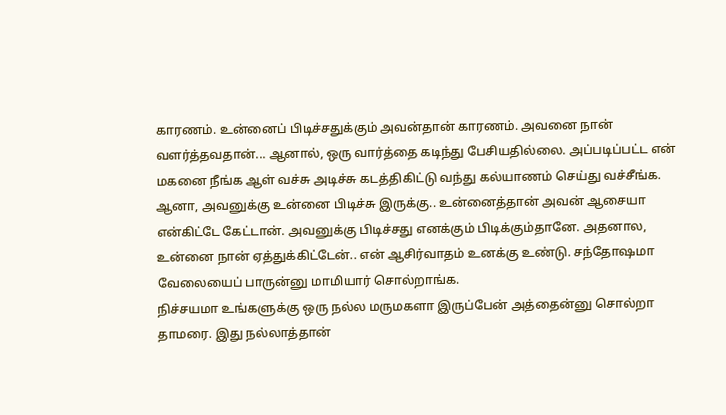காரணம். உன்னைப் பிடிச்சதுக்கும் அவன்தான் காரணம். அவனை நான் வளர்த்தவதான்... ஆனால், ஒரு வார்த்தை கடிந்து பேசியதில்லை. அப்படிப்பட்ட என் மகனை நீங்க ஆள் வச்சு அடிச்சு கடத்திகிட்டு வந்து கல்யாணம் செய்து வச்சீங்க. ஆனா, அவனுக்கு உன்னை பிடிச்சு இருக்கு.. உன்னைத்தான் அவன் ஆசையா என்கிட்டே கேட்டான். அவனுக்கு பிடிச்சது எனக்கும் பிடிக்கும்தானே. அதனால, உன்னை நான் ஏத்துக்கிட்டேன்.. என் ஆசிர்வாதம் உனக்கு உண்டு. சந்தோஷமா வேலையைப் பாருன்னு மாமியார் சொல்றாங்க.
நிச்சயமா உங்களுக்கு ஒரு நல்ல மருமகளா இருப்பேன் அத்தைன்னு சொல்றா தாமரை. இது நல்லாத்தான்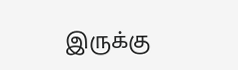இருக்கு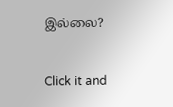இல்லை?


Click it and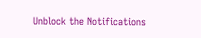Unblock the Notifications